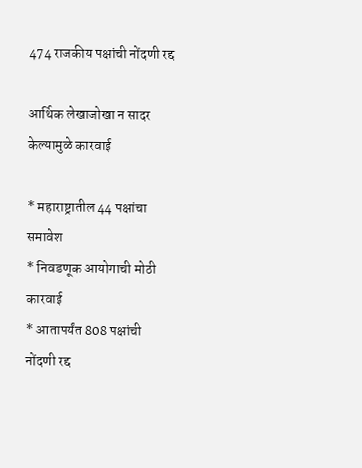474 राजकीय पक्षांची नोंदणी रद्द

आर्थिक लेखाजोखा न सादर केल्यामुळे कारवाई

* महाराष्ट्रातील 44 पक्षांचा समावेश
* निवडणूक आयोगाची मोठी कारवाई
* आतापर्यंत 808 पक्षांची नोंदणी रद्द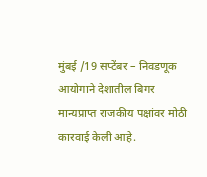मुंबई /19 सप्टेंबर – निवडणूक आयोगाने देशातील बिगर मान्यप्राप्त राजकीय पक्षांवर मोठी कारवाई केली आहे.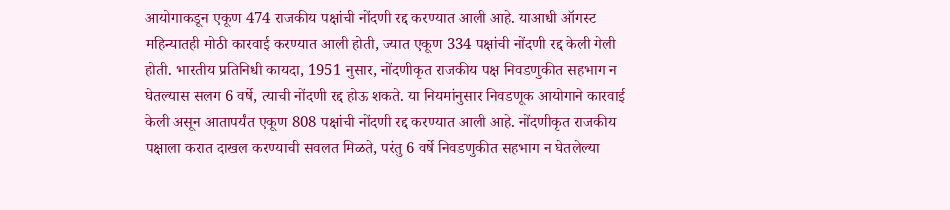आयोगाकडून एकूण 474 राजकीय पक्षांची नोंदणी रद्द करण्यात आली आहे. याआधी ऑगस्ट महिन्यातही मोठी कारवाई करण्यात आली होती, ज्यात एकूण 334 पक्षांची नोंदणी रद्द केली गेली होती. भारतीय प्रतिनिधी कायदा, 1951 नुसार, नोंदणीकृत राजकीय पक्ष निवडणुकीत सहभाग न घेतल्यास सलग 6 वर्षे, त्याची नोंदणी रद्द होऊ शकते. या नियमांनुसार निवडणूक आयोगाने कारवाई केली असून आतापर्यंत एकूण 808 पक्षांची नोंदणी रद्द करण्यात आली आहे. नोंदणीकृत राजकीय पक्षाला करात दाखल करण्याची सवलत मिळते, परंतु 6 वर्षे निवडणुकीत सहभाग न घेतलेल्या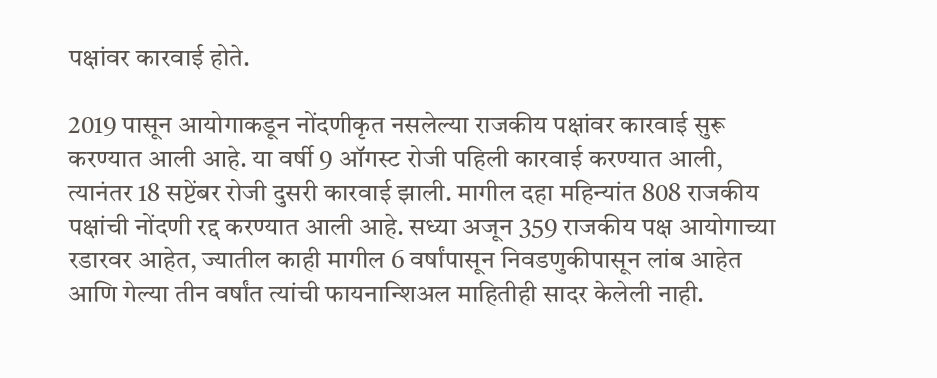पक्षांवर कारवाई होते.

2019 पासून आयोगाकडून नोंदणीकृत नसलेल्या राजकीय पक्षांवर कारवाई सुरू करण्यात आली आहे. या वर्षी 9 ऑगस्ट रोजी पहिली कारवाई करण्यात आली, त्यानंतर 18 सप्टेंबर रोजी दुसरी कारवाई झाली. मागील दहा महिन्यांत 808 राजकीय पक्षांची नोंदणी रद्द करण्यात आली आहे. सध्या अजून 359 राजकीय पक्ष आयोगाच्या रडारवर आहेत, ज्यातील काही मागील 6 वर्षांपासून निवडणुकीपासून लांब आहेत आणि गेल्या तीन वर्षांत त्यांची फायनान्शिअल माहितीही सादर केलेली नाही.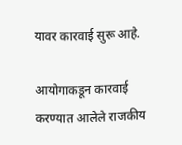यावर कारवाई सुरू आहे.

आयोगाकडून कारवाई करण्यात आलेले राजकीय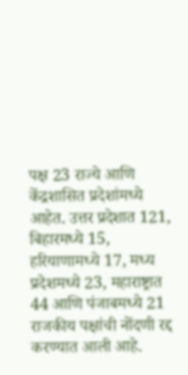पक्ष 23 राज्ये आणि केंद्रशासित प्रदेशांमध्ये आहेत. उत्तर प्रदेशात 121, बिहारमध्ये 15, हरियाणामध्ये 17, मध्य प्रदेशमध्ये 23, महाराष्ट्रात 44 आणि पंजाबमध्ये 21 राजकीय पक्षांची नोंदणी रद्द करण्यात आली आहे.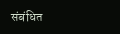संबंधित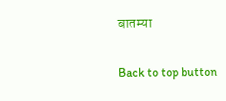बातम्या

Back to top button